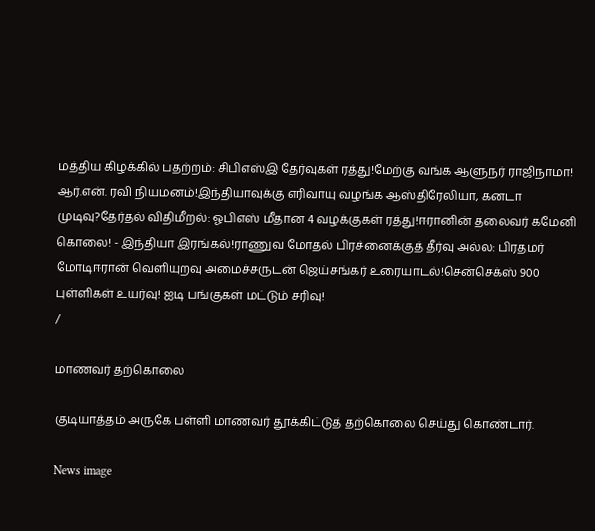மத்திய கிழக்கில் பதற்றம்: சிபிஎஸ்இ தேர்வுகள் ரத்து!மேற்கு வங்க ஆளுநர் ராஜிநாமா! ஆர்.என். ரவி நியமனம்!இந்தியாவுக்கு எரிவாயு வழங்க ஆஸ்திரேலியா, கனடா முடிவு?தேர்தல் விதிமீறல்: ஓபிஎஸ் மீதான 4 வழக்குகள் ரத்து!ஈரானின் தலைவர் கமேனி கொலை! - இந்தியா இரங்கல்!ராணுவ மோதல் பிரச்னைக்குத் தீர்வு அல்ல: பிரதமர் மோடிஈரான் வெளியுறவு அமைச்சருடன் ஜெய்சங்கர் உரையாடல்!சென்செக்ஸ் 900 புள்ளிகள் உயர்வு! ஐடி பங்குகள் மட்டும் சரிவு!
/

மாணவர் தற்கொலை

குடியாத்தம் அருகே பள்ளி மாணவர் தூக்கிட்டுத் தற்கொலை செய்து கொண்டார்.

News image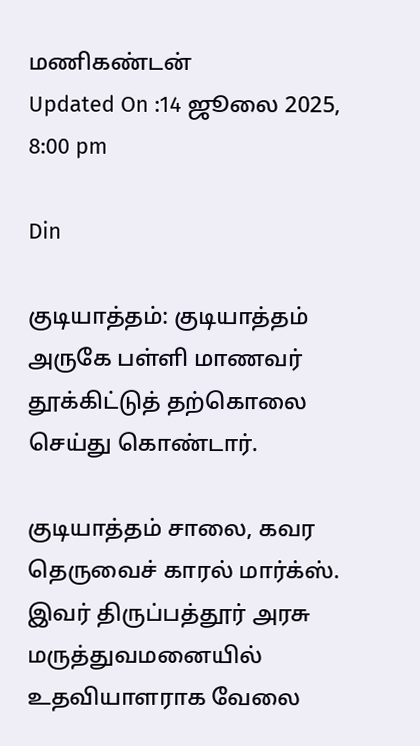மணிகண்டன்
Updated On :14 ஜூலை 2025, 8:00 pm

Din

குடியாத்தம்: குடியாத்தம் அருகே பள்ளி மாணவர் தூக்கிட்டுத் தற்கொலை செய்து கொண்டார்.

குடியாத்தம் சாலை, கவர தெருவைச் காரல் மார்க்ஸ். இவர் திருப்பத்தூர் அரசு மருத்துவமனையில் உதவியாளராக வேலை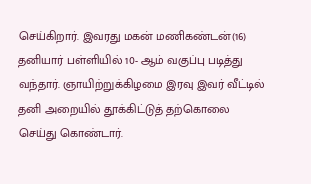செய்கிறார். இவரது மகன் மணிகண்டன்(16) தனியார் பள்ளியில் 10- ஆம் வகுப்பு படித்து வந்தார். ஞாயிற்றுக்கிழமை இரவு இவர் வீட்டில் தனி அறையில் தூக்கிட்டுத் தற்கொலை செய்து கொண்டார்.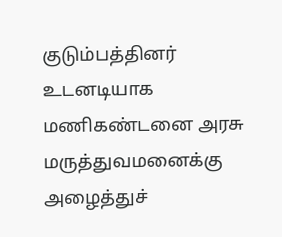குடும்பத்தினர் உடனடியாக மணிகண்டனை அரசு மருத்துவமனைக்கு அழைத்துச்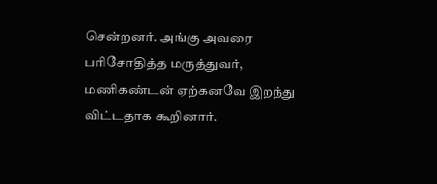சென்றனர். அங்கு அவரை பரிசோதித்த மருத்துவர், மணிகண்டன் ஏற்கனவே இறந்து விட்டதாக கூறினார்.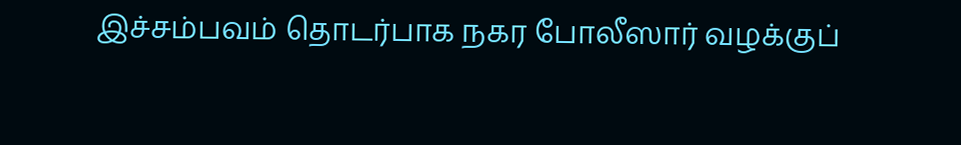இச்சம்பவம் தொடர்பாக நகர போலீஸார் வழக்குப்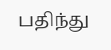பதிந்து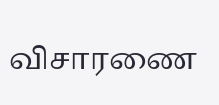விசாரணை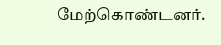மேற்கொண்டனர்.